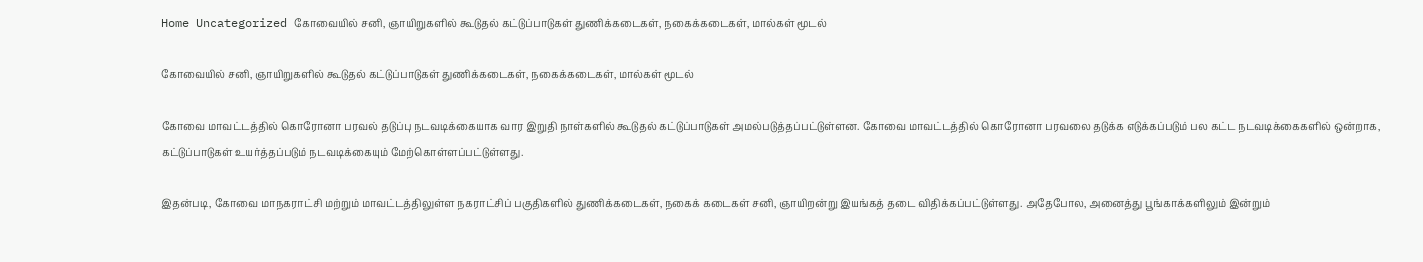Home Uncategorized கோவையில் சனி, ஞாயிறுகளில் கூடுதல் கட்டுப்பாடுகள் துணிக்கடைகள், நகைக்கடைகள், மால்கள் மூடல்

கோவையில் சனி, ஞாயிறுகளில் கூடுதல் கட்டுப்பாடுகள் துணிக்கடைகள், நகைக்கடைகள், மால்கள் மூடல்

கோவை மாவட்டத்தில் கொரோனா பரவல் தடுப்பு நடவடிக்கையாக வார இறுதி நாள்களில் கூடுதல் கட்டுப்பாடுகள் அமல்படுத்தப்பட்டுள்ளன. கோவை மாவட்டத்தில் கொரோனா பரவலை தடுக்க எடுக்கப்படும் பல கட்ட நடவடிக்கைகளில் ஒன்றாக, கட்டுப்பாடுகள் உயர்த்தப்படும் நடவடிக்கையும் மேற்கொள்ளப்பட்டுள்ளது.

இதன்படி, கோவை மாநகராட்சி மற்றும் மாவட்டத்திலுள்ள நகராட்சிப் பகுதிகளில் துணிக்கடைகள், நகைக் கடைகள் சனி, ஞாயிறன்று இயங்கத் தடை விதிக்கப்பட்டுள்ளது. அதேபோல, அனைத்து பூங்காக்களிலும் இன்றும்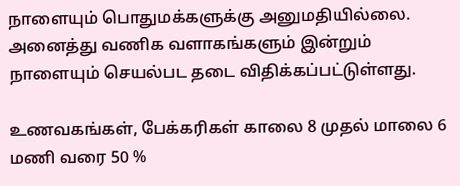நாளையும் பொதுமக்களுக்கு அனுமதியில்லை. அனைத்து வணிக வளாகங்களும் இன்றும் நாளையும் செயல்பட தடை விதிக்கப்பட்டுள்ளது.

உணவகங்கள், பேக்கரிகள் காலை 8 முதல் மாலை 6 மணி வரை 50 %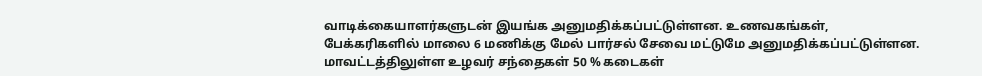வாடிக்கையாளர்களுடன் இயங்க அனுமதிக்கப்பட்டுள்ளன. உணவகங்கள், பேக்கரிகளில் மாலை 6 மணிக்கு மேல் பார்சல் சேவை மட்டுமே அனுமதிக்கப்பட்டுள்ளன. மாவட்டத்திலுள்ள உழவர் சந்தைகள் 50 % கடைகள்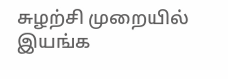சுழற்சி முறையில் இயங்க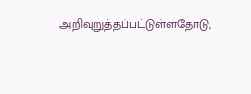அறிவுறுத்தப்பட்டுள்ளதோடு,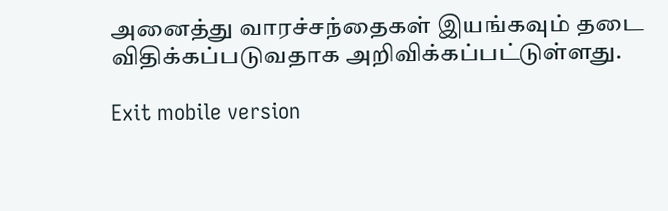அனைத்து வாரச்சந்தைகள் இயங்கவும் தடை விதிக்கப்படுவதாக அறிவிக்கப்பட்டுள்ளது.

Exit mobile version